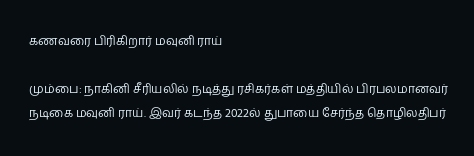கணவரை பிரிகிறார் மவுனி ராய்

மும்பை: நாகினி சீரியலில் நடித்து ரசிகர்கள் மத்தியில் பிரபலமானவர் நடிகை மவுனி ராய். இவர் கடந்த 2022ல் துபாயை சேர்ந்த தொழிலதிபர்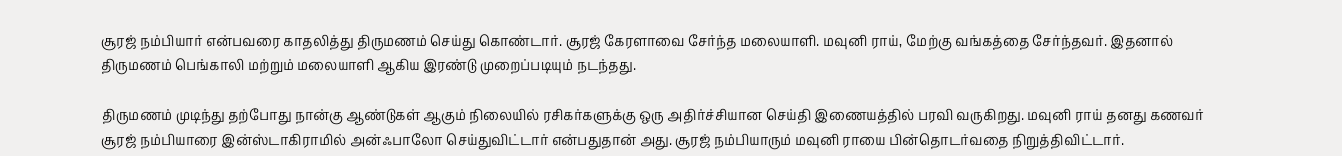சூரஜ் நம்பியார் என்பவரை காதலித்து திருமணம் செய்து கொண்டார். சூரஜ் கேரளாவை சேர்ந்த மலையாளி. மவுனி ராய், மேற்கு வங்கத்தை சேர்ந்தவர். இதனால் திருமணம் பெங்காலி மற்றும் மலையாளி ஆகிய இரண்டு முறைப்படியும் நடந்தது.

திருமணம் முடிந்து தற்போது நான்கு ஆண்டுகள் ஆகும் நிலையில் ரசிகர்களுக்கு ஒரு அதிர்ச்சியான செய்தி இணையத்தில் பரவி வருகிறது. மவுனி ராய் தனது கணவர் சூரஜ் நம்பியாரை இன்ஸ்டாகிராமில் அன்ஃபாலோ செய்துவிட்டார் என்பதுதான் அது. சூரஜ் நம்பியாரும் மவுனி ராயை பின்தொடர்வதை நிறுத்திவிட்டார்.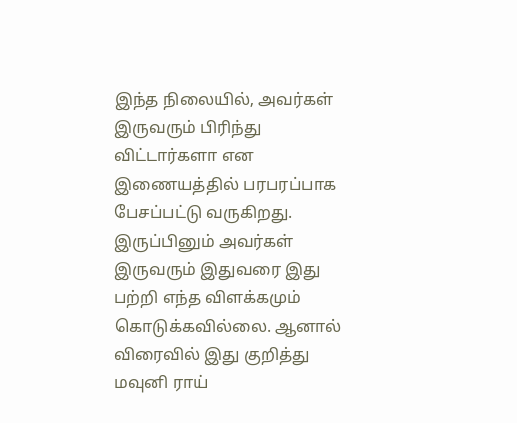இந்த நிலையில், அவர்கள் இருவரும் பிரிந்து விட்டார்களா என இணையத்தில் பரபரப்பாக பேசப்பட்டு வருகிறது. இருப்பினும் அவர்கள் இருவரும் இதுவரை இது பற்றி எந்த விளக்கமும் கொடுக்கவில்லை. ஆனால் விரைவில் இது குறித்து மவுனி ராய்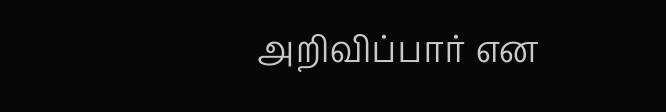அறிவிப்பார் என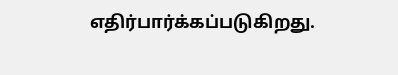எதிர்பார்க்கப்படுகிறது.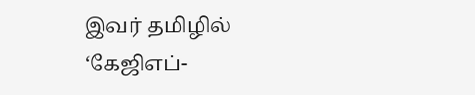இவர் தமிழில் ‘கேஜிஎப்-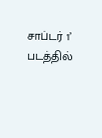சாப்டர் 1’ படத்தில்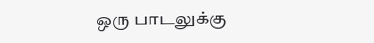ஒரு பாடலுக்கு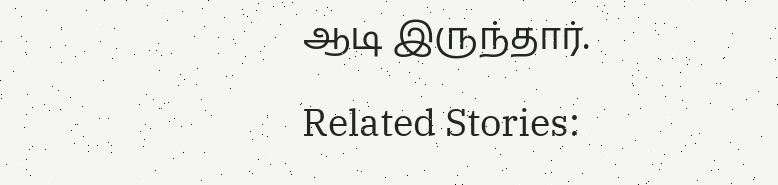ஆடி இருந்தார்.

Related Stories: